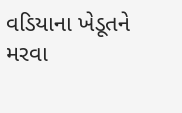વડિયાના ખેડૂતને મરવા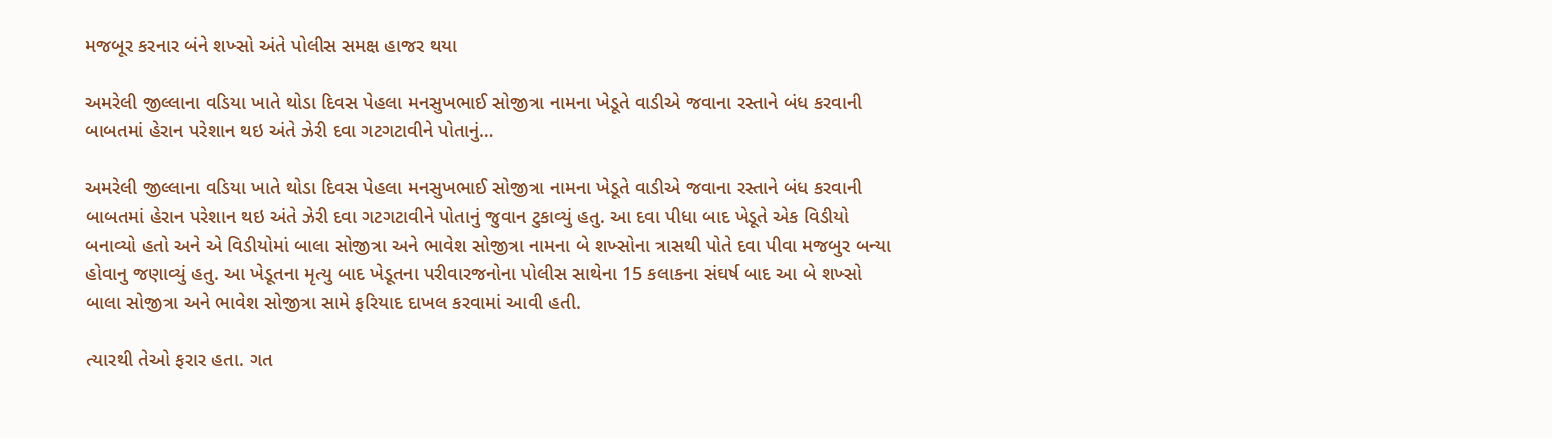મજબૂર કરનાર બંને શખ્સો અંતે પોલીસ સમક્ષ હાજર થયા

અમરેલી જીલ્લાના વડિયા ખાતે થોડા દિવસ પેહલા મનસુખભાઈ સોજીત્રા નામના ખેડૂતે વાડીએ જવાના રસ્તાને બંધ કરવાની બાબતમાં હેરાન પરેશાન થઇ અંતે ઝેરી દવા ગટગટાવીને પોતાનું…

અમરેલી જીલ્લાના વડિયા ખાતે થોડા દિવસ પેહલા મનસુખભાઈ સોજીત્રા નામના ખેડૂતે વાડીએ જવાના રસ્તાને બંધ કરવાની બાબતમાં હેરાન પરેશાન થઇ અંતે ઝેરી દવા ગટગટાવીને પોતાનું જુવાન ટુકાવ્યું હતુ. આ દવા પીધા બાદ ખેડૂતે એક વિડીયો બનાવ્યો હતો અને એ વિડીયોમાં બાલા સોજીત્રા અને ભાવેશ સોજીત્રા નામના બે શખ્સોના ત્રાસથી પોતે દવા પીવા મજબુર બન્યા હોવાનુ જણાવ્યું હતુ. આ ખેડૂતના મૃત્યુ બાદ ખેડૂતના પરીવારજનોના પોલીસ સાથેના 15 કલાકના સંઘર્ષ બાદ આ બે શખ્સો બાલા સોજીત્રા અને ભાવેશ સોજીત્રા સામે ફરિયાદ દાખલ કરવામાં આવી હતી.

ત્યારથી તેઓ ફરાર હતા. ગત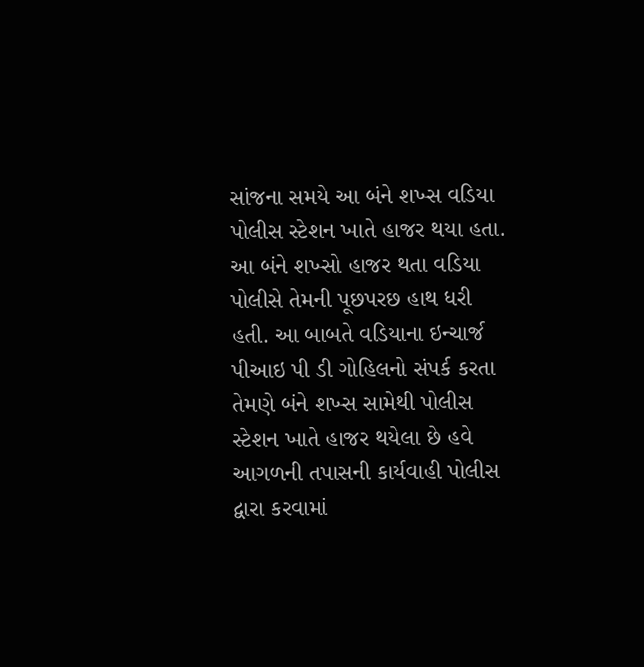સાંજના સમયે આ બંને શખ્સ વડિયા પોલીસ સ્ટેશન ખાતે હાજર થયા હતા. આ બંને શખ્સો હાજર થતા વડિયા પોલીસે તેમની પૂછપરછ હાથ ધરી હતી. આ બાબતે વડિયાના ઇન્ચાર્જ પીઆઇ પી ડી ગોહિલનો સંપર્ક કરતા તેમણે બંને શખ્સ સામેથી પોલીસ સ્ટેશન ખાતે હાજર થયેલા છે હવે આગળની તપાસની કાર્યવાહી પોલીસ દ્વારા કરવામાં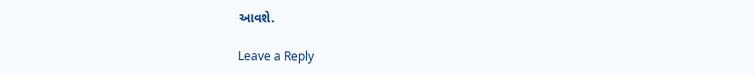આવશે.

Leave a Reply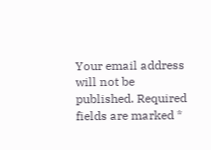Your email address will not be published. Required fields are marked *